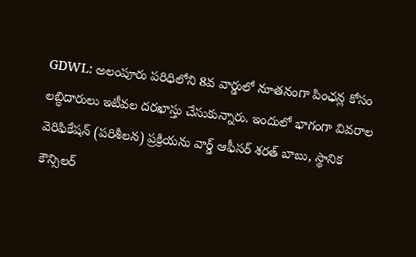GDWL: అలంపూరు పరిధిలోని 8వ వార్డులో నూతనంగా పింఛన్ల కోసం లబ్ధిదారులు ఇటీవల దరఖాస్తు చేసుకున్నారు. ఇందులో భాగంగా వివరాల వెరిఫికేషన్ (పరిశీలన) ప్రక్రియను వార్డ్ ఆఫీసర్ శరత్ బాబు, స్థానిక కౌన్సిలర్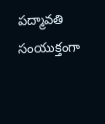పద్మావతి సంయుక్తంగా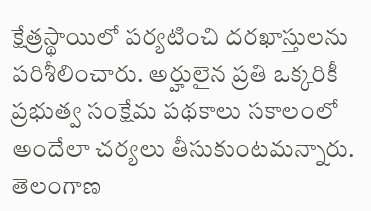క్షేత్రస్థాయిలో పర్యటించి దరఖాస్తులను పరిశీలించారు. అర్హులైన ప్రతి ఒక్కరికీ ప్రభుత్వ సంక్షేమ పథకాలు సకాలంలో అందేలా చర్యలు తీసుకుంటమన్నారు.
తెలంగాణ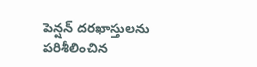పెన్షన్ దరఖాస్తులను పరిశీలించిన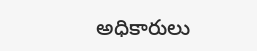అధికారులు